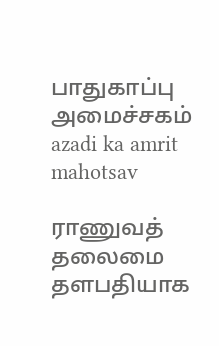பாதுகாப்பு அமைச்சகம்
azadi ka amrit mahotsav

ராணுவத் தலைமை தளபதியாக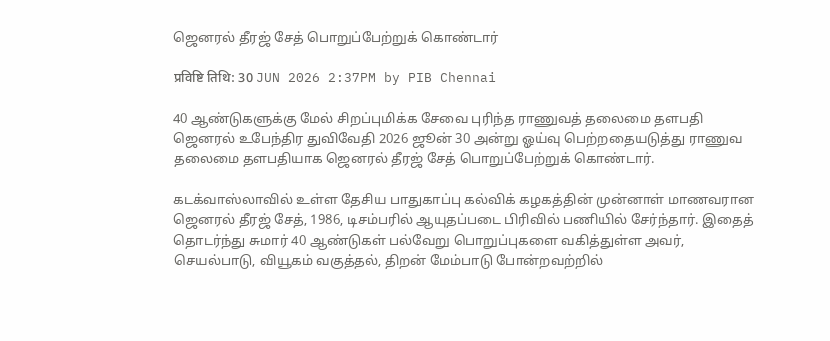ஜெனரல் தீரஜ் சேத் பொறுப்பேற்றுக் கொண்டார்

प्रविष्टि तिथि: 30 JUN 2026 2:37PM by PIB Chennai

40 ஆண்டுகளுக்கு மேல் சிறப்புமிக்க சேவை புரிந்த ராணுவத் தலைமை தளபதி ஜெனரல் உபேந்திர துவிவேதி 2026 ஜூன் 30 அன்று ஓய்வு பெற்றதையடுத்து ராணுவ தலைமை தளபதியாக ஜெனரல் தீரஜ் சேத் பொறுப்பேற்றுக் கொண்டார்.

கடக்வாஸ்லாவில் உள்ள தேசிய பாதுகாப்பு கல்விக் கழகத்தின் முன்னாள் மாணவரான ஜெனரல் தீரஜ் சேத், 1986, டிசம்பரில் ஆயுதப்படை பிரிவில் பணியில் சேர்ந்தார். இதைத் தொடர்ந்து சுமார் 40 ஆண்டுகள் பல்வேறு பொறுப்புகளை வகித்துள்ள அவர், செயல்பாடு, வியூகம் வகுத்தல், திறன் மேம்பாடு போன்றவற்றில்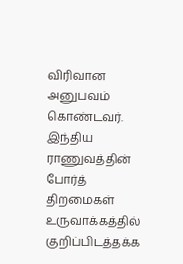விரிவான அனுபவம் கொண்டவர். இந்திய ராணுவத்தின் போர்த் திறமைகள் உருவாக்கத்தில் குறிப்பிடத்தக்க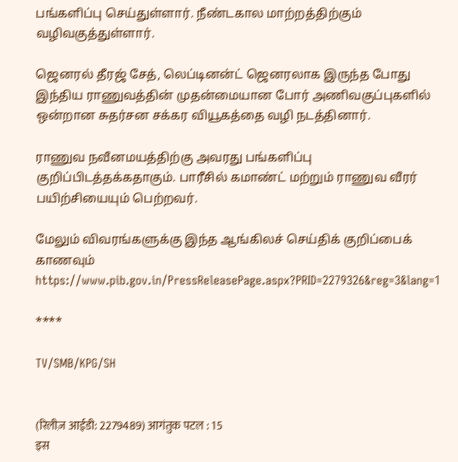பங்களிப்பு செய்துள்ளார். நீண்டகால மாற்றத்திற்கும் வழிவகுத்துள்ளார்.

ஜெனரல் தீரஜ் சேத், லெப்டினன்ட் ஜெனரலாக இருந்த போது இந்திய ராணுவத்தின் முதன்மையான போர் அணிவகுப்புகளில் ஒன்றான சுதர்சன சக்கர வியூகத்தை வழி நடத்தினார்.

ராணுவ நவீனமயத்திற்கு அவரது பங்களிப்பு குறிப்பிடத்தக்கதாகும். பாரீசில் கமாண்ட் மற்றும் ராணுவ வீரர் பயிற்சியையும் பெற்றவர்.

மேலும் விவரங்களுக்கு இந்த ஆங்கிலச் செய்திக் குறிப்பைக் காணவும் https://www.pib.gov.in/PressReleasePage.aspx?PRID=2279326&reg=3&lang=1

****

TV/SMB/KPG/SH


(रिलीज़ आईडी: 2279489) आगंतुक पटल : 15
इस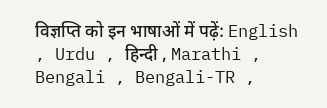विज्ञप्ति को इन भाषाओं में पढ़ें: English , Urdu , हिन्दी , Marathi , Bengali , Bengali-TR ,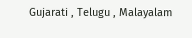Gujarati , Telugu , Malayalam